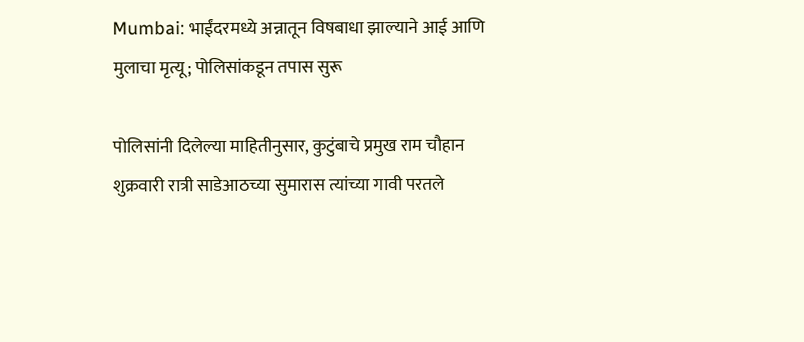Mumbai: भाईंदरमध्ये अन्नातून विषबाधा झाल्याने आई आणि मुलाचा मृत्यू; पोलिसांकडून तपास सुरू

पोलिसांनी दिलेल्या माहितीनुसार, कुटुंबाचे प्रमुख राम चौहान शुक्रवारी रात्री साडेआठच्या सुमारास त्यांच्या गावी परतले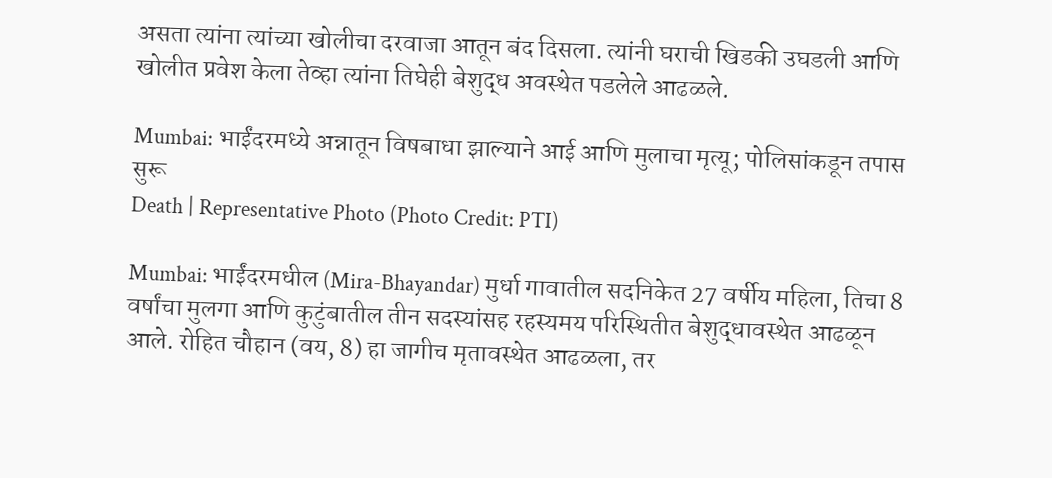असता त्यांना त्यांच्या खोलीचा दरवाजा आतून बंद दिसला. त्यांनी घराची खिडकी उघडली आणि खोलीत प्रवेश केला तेव्हा त्यांना तिघेही बेशुद्ध अवस्थेत पडलेले आढळले.

Mumbai: भाईंदरमध्ये अन्नातून विषबाधा झाल्याने आई आणि मुलाचा मृत्यू; पोलिसांकडून तपास सुरू
Death | Representative Photo (Photo Credit: PTI)

Mumbai: भाईंदरमधील (Mira-Bhayandar) मुर्धा गावातील सदनिकेत 27 वर्षीय महिला, तिचा 8 वर्षांचा मुलगा आणि कुटुंबातील तीन सदस्यांसह रहस्यमय परिस्थितीत बेशुद्धावस्थेत आढळून आले. रोहित चौहान (वय, 8) हा जागीच मृतावस्थेत आढळला, तर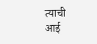त्याची आई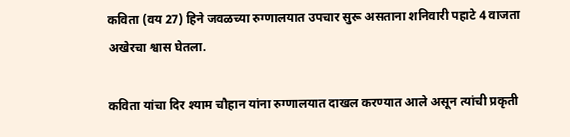कविता (वय 27) हिने जवळच्या रुग्णालयात उपचार सुरू असताना शनिवारी पहाटे 4 वाजता अखेरचा श्वास घेतला.

कविता यांचा दिर श्याम चौहान यांना रुग्णालयात दाखल करण्यात आले असून त्यांची प्रकृती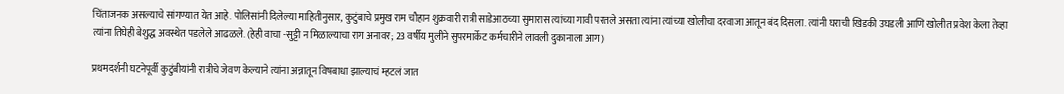चिंताजनक असल्याचे सांगण्यात येत आहे. पोलिसांनी दिलेल्या माहितीनुसार, कुटुंबाचे प्रमुख राम चौहान शुक्रवारी रात्री साडेआठच्या सुमारास त्यांच्या गावी परतले असता त्यांना त्यांच्या खोलीचा दरवाजा आतून बंद दिसला. त्यांनी घराची खिडकी उघडली आणि खोलीत प्रवेश केला तेव्हा त्यांना तिघेही बेशुद्ध अवस्थेत पडलेले आढळले. (हेही वाचा -सुट्टी न मिळाल्याचा राग अनावर; 23 वर्षीय मुलीने सुपरमार्केट कर्मचारीने लावली दुकानाला आग)

प्रथमदर्शनी घटनेपूर्वी कुटुंबीयांनी रात्रीचे जेवण केल्याने त्यांना अन्नातून विषबाधा झाल्याचं म्हटलं जात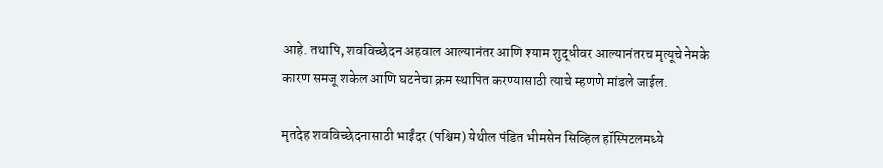आहे. तथापि, शवविच्छेदन अहवाल आल्यानंतर आणि श्याम शुद्धीवर आल्यानंतरच मृत्यूचे नेमके कारण समजू शकेल आणि घटनेचा क्रम स्थापित करण्यासाठी त्याचे म्हणणे मांडले जाईल.

मृतदेह शवविच्छेदनासाठी भाईंदर (पश्चिम) येथील पंडित भीमसेन सिव्हिल हॉस्पिटलमध्ये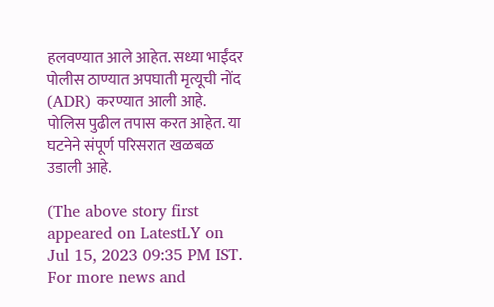हलवण्यात आले आहेत. सध्या भाईंदर पोलीस ठाण्यात अपघाती मृत्यूची नोंद (ADR) करण्यात आली आहे. पोलिस पुढील तपास करत आहेत. या घटनेने संपूर्ण परिसरात खळबळ उडाली आहे.

(The above story first appeared on LatestLY on Jul 15, 2023 09:35 PM IST. For more news and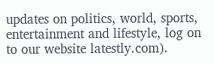updates on politics, world, sports, entertainment and lifestyle, log on to our website latestly.com).